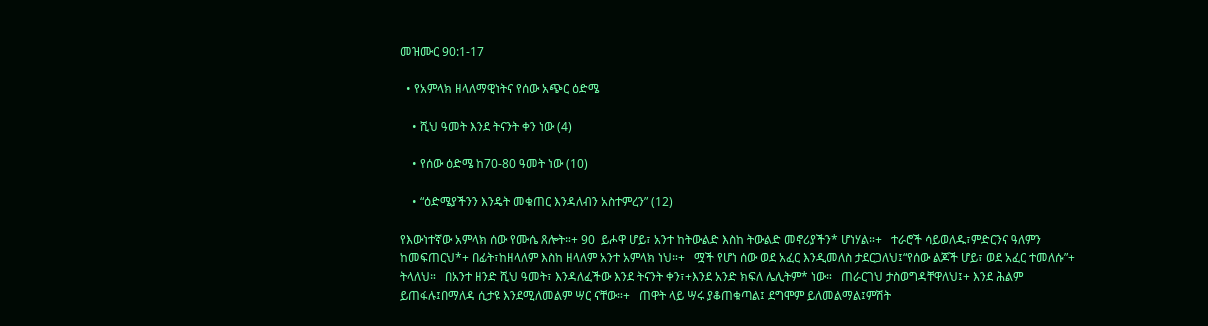መዝሙር 90:1-17

  • የአምላክ ዘላለማዊነትና የሰው አጭር ዕድሜ

    • ሺህ ዓመት እንደ ትናንት ቀን ነው (4)

    • የሰው ዕድሜ ከ70-80 ዓመት ነው (10)

    • “ዕድሜያችንን እንዴት መቁጠር እንዳለብን አስተምረን” (12)

የእውነተኛው አምላክ ሰው የሙሴ ጸሎት።+ 90  ይሖዋ ሆይ፣ አንተ ከትውልድ እስከ ትውልድ መኖሪያችን* ሆነሃል።+   ተራሮች ሳይወለዱ፣ምድርንና ዓለምን ከመፍጠርህ*+ በፊት፣ከዘላለም እስከ ዘላለም አንተ አምላክ ነህ።+   ሟች የሆነ ሰው ወደ አፈር እንዲመለስ ታደርጋለህ፤“የሰው ልጆች ሆይ፣ ወደ አፈር ተመለሱ”+ ትላለህ።   በአንተ ዘንድ ሺህ ዓመት፣ እንዳለፈችው እንደ ትናንት ቀን፣+እንደ አንድ ክፍለ ሌሊትም* ነው።   ጠራርገህ ታስወግዳቸዋለህ፤+ እንደ ሕልም ይጠፋሉ፤በማለዳ ሲታዩ እንደሚለመልም ሣር ናቸው።+   ጠዋት ላይ ሣሩ ያቆጠቁጣል፤ ደግሞም ይለመልማል፤ምሽት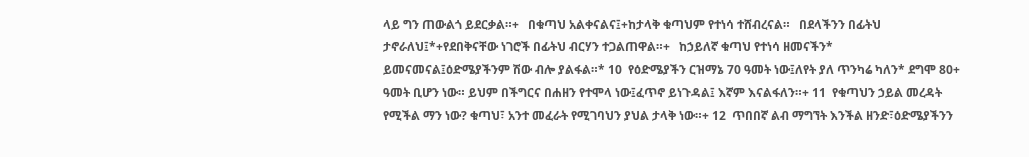ላይ ግን ጠውልጎ ይደርቃል።+   በቁጣህ አልቀናልና፤+ከታላቅ ቁጣህም የተነሳ ተሸብረናል።   በደላችንን በፊትህ ታኖራለህ፤*+የደበቅናቸው ነገሮች በፊትህ ብርሃን ተጋልጠዋል።+   ከኃይለኛ ቁጣህ የተነሳ ዘመናችን* ይመናመናል፤ዕድሜያችንም ሽው ብሎ ያልፋል።* 10  የዕድሜያችን ርዝማኔ 70 ዓመት ነው፤ለየት ያለ ጥንካሬ ካለን* ደግሞ 80+ ዓመት ቢሆን ነው። ይህም በችግርና በሐዘን የተሞላ ነው፤ፈጥኖ ይነጉዳል፤ እኛም እናልፋለን።+ 11  የቁጣህን ኃይል መረዳት የሚችል ማን ነው? ቁጣህ፣ አንተ መፈራት የሚገባህን ያህል ታላቅ ነው።+ 12  ጥበበኛ ልብ ማግኘት እንችል ዘንድ፣ዕድሜያችንን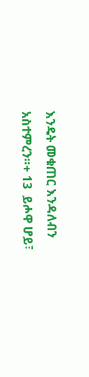እንዴት መቁጠር እንዳለብን አስተምረን።+ 13  ይሖዋ ሆይ፣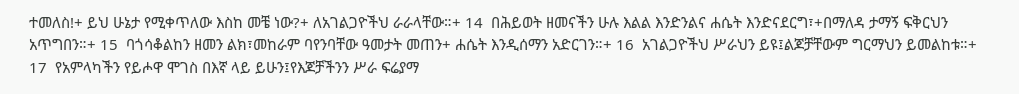ተመለስ!+ ይህ ሁኔታ የሚቀጥለው እስከ መቼ ነው?+ ለአገልጋዮችህ ራራላቸው።+ 14  በሕይወት ዘመናችን ሁሉ እልል እንድንልና ሐሴት እንድናደርግ፣+በማለዳ ታማኝ ፍቅርህን አጥግበን።+ 15  ባጎሳቆልከን ዘመን ልክ፣መከራም ባየንባቸው ዓመታት መጠን+ ሐሴት እንዲሰማን አድርገን።+ 16  አገልጋዮችህ ሥራህን ይዩ፤ልጆቻቸውም ግርማህን ይመልከቱ።+ 17  የአምላካችን የይሖዋ ሞገስ በእኛ ላይ ይሁን፤የእጆቻችንን ሥራ ፍሬያማ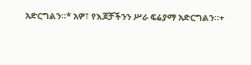አድርግልን።* አዎ፣ የእጆቻችንን ሥራ ፍሬያማ አድርግልን።+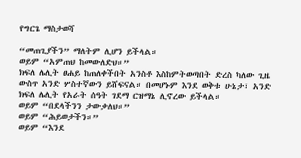የግርጌ ማስታወሻ

“መጠጊያችን” ማለትም ሊሆን ይችላል።
ወይም “አምጠህ ከመውለድህ።”
ክፍለ ሌሊት ፀሐይ ከጠለቀችበት አንስቶ እስከምትወጣበት ድረስ ካለው ጊዜ ውስጥ አንድ ሦስተኛውን ይሸፍናል። በመሆኑም እንደ ወቅቱ ሁኔታ፣ አንድ ክፍለ ሌሊት የአራት ሰዓት ገደማ ርዝማኔ ሊኖረው ይችላል።
ወይም “በደላችንን ታውቃለህ።”
ወይም “ሕይወታችን።”
ወይም “እንደ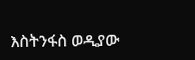እስትንፋስ ወዲያው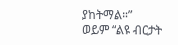ያከትማል።”
ወይም “ልዩ ብርታት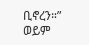ቢኖረን።”
ወይም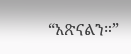“አጽናልን።”